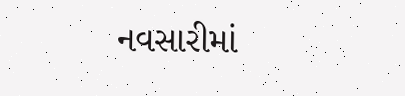નવસારીમાં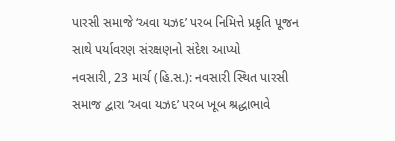પારસી સમાજે ‘અવા યઝદ’ પરબ નિમિત્તે પ્રકૃતિ પૂજન સાથે પર્યાવરણ સંરક્ષણનો સંદેશ આપ્યો
નવસારી, 23 માર્ચ (હિ.સ.): નવસારી સ્થિત પારસી સમાજ દ્વારા ‘અવા યઝદ’ પરબ ખૂબ શ્રદ્ધાભાવે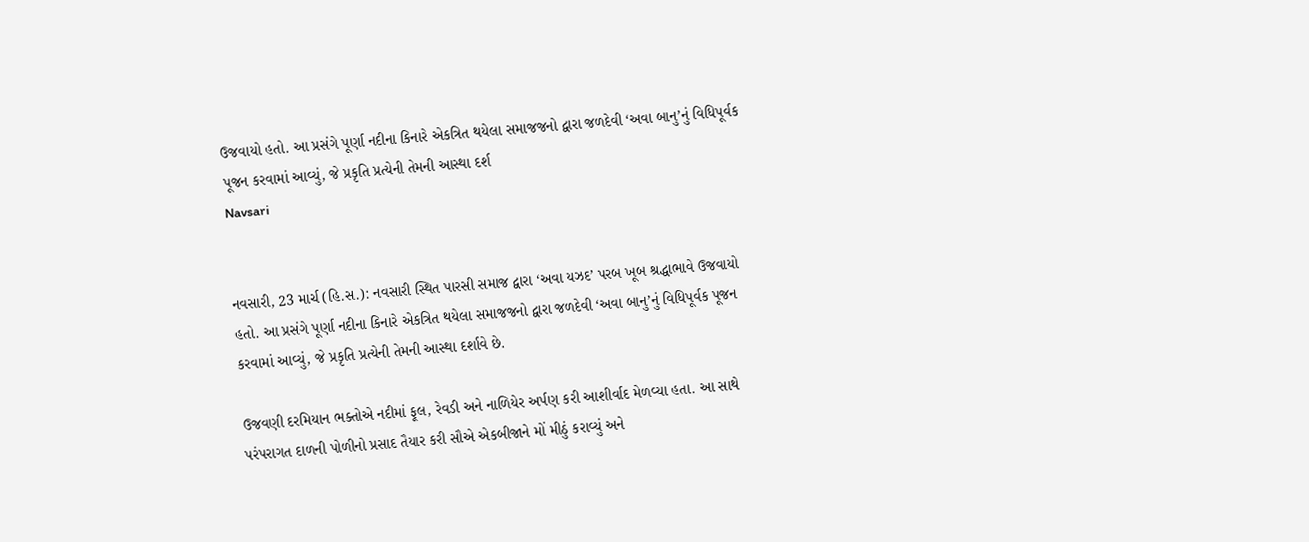ઉજવાયો હતો. આ પ્રસંગે પૂર્ણા નદીના કિનારે એકત્રિત થયેલા સમાજજનો દ્વારા જળદેવી ‘અવા બાનુ’નું વિધિપૂર્વક પૂજન કરવામાં આવ્યું, જે પ્રકૃતિ પ્રત્યેની તેમની આસ્થા દર્શ
Navsari


નવસારી, 23 માર્ચ (હિ.સ.): નવસારી સ્થિત પારસી સમાજ દ્વારા ‘અવા યઝદ’ પરબ ખૂબ શ્રદ્ધાભાવે ઉજવાયો હતો. આ પ્રસંગે પૂર્ણા નદીના કિનારે એકત્રિત થયેલા સમાજજનો દ્વારા જળદેવી ‘અવા બાનુ’નું વિધિપૂર્વક પૂજન કરવામાં આવ્યું, જે પ્રકૃતિ પ્રત્યેની તેમની આસ્થા દર્શાવે છે.

ઉજવણી દરમિયાન ભક્તોએ નદીમાં ફૂલ, રેવડી અને નાળિયેર અર્પણ કરી આશીર્વાદ મેળવ્યા હતા. આ સાથે પરંપરાગત દાળની પોળીનો પ્રસાદ તૈયાર કરી સૌએ એકબીજાને મોં મીઠું કરાવ્યું અને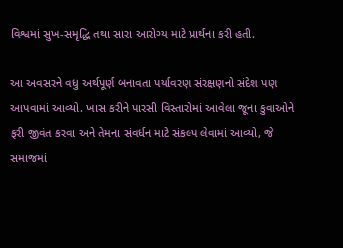વિશ્વમાં સુખ-સમૃદ્ધિ તથા સારા આરોગ્ય માટે પ્રાર્થના કરી હતી.

આ અવસરને વધુ અર્થપૂર્ણ બનાવતા પર્યાવરણ સંરક્ષણનો સંદેશ પણ આપવામાં આવ્યો. ખાસ કરીને પારસી વિસ્તારોમાં આવેલા જૂના કુવાઓને ફરી જીવંત કરવા અને તેમના સંવર્ધન માટે સંકલ્પ લેવામાં આવ્યો, જે સમાજમાં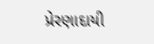પ્રેરણાદાયી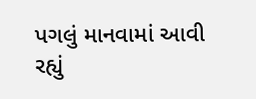પગલું માનવામાં આવી રહ્યું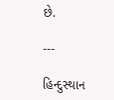છે.

---

હિન્દુસ્થાન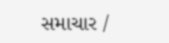સમાચાર /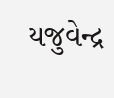યજુવેન્દ્ર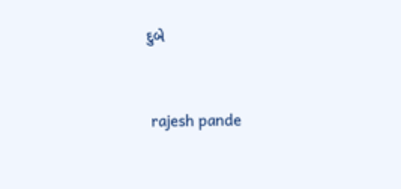દુબે


 rajesh pande